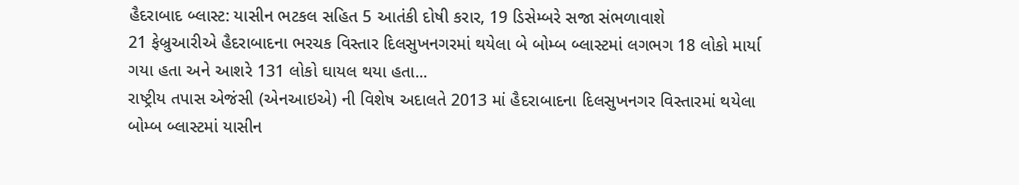હૈદરાબાદ બ્લાસ્ટ: યાસીન ભટકલ સહિત 5 આતંકી દોષી કરાર, 19 ડિસેમ્બરે સજા સંભળાવાશે
21 ફેબ્રુઆરીએ હૈદરાબાદના ભરચક વિસ્તાર દિલસુખનગરમાં થયેલા બે બોમ્બ બ્લાસ્ટમાં લગભગ 18 લોકો માર્યા ગયા હતા અને આશરે 131 લોકો ઘાયલ થયા હતા...
રાષ્ટ્રીય તપાસ એજંસી (એનઆઇએ) ની વિશેષ અદાલતે 2013 માં હૈદરાબાદના દિલસુખનગર વિસ્તારમાં થયેલા બોમ્બ બ્લાસ્ટમાં યાસીન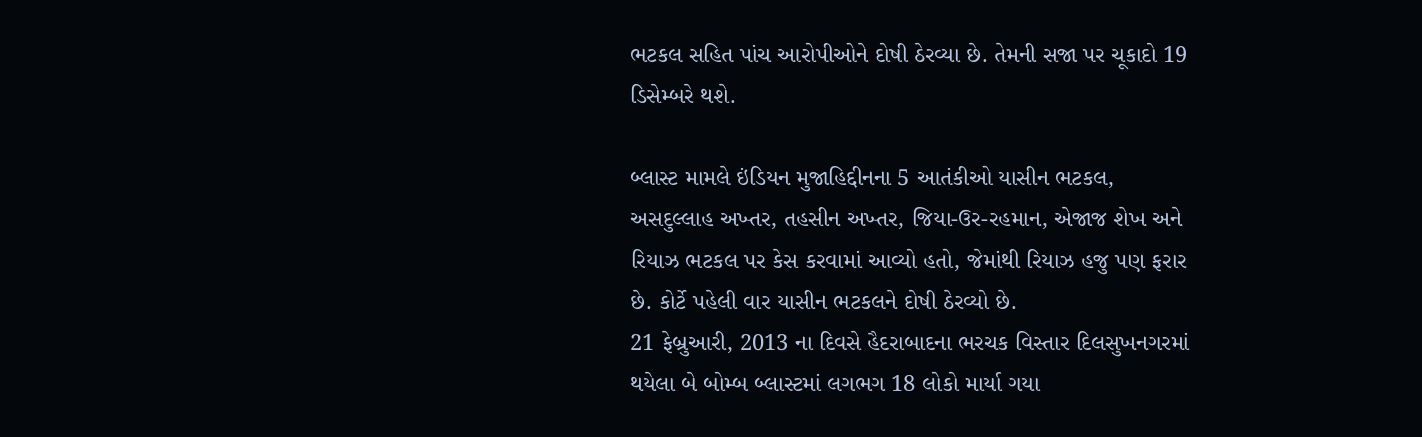ભટકલ સહિત પાંચ આરોપીઓને દોષી ઠેરવ્યા છે. તેમની સજા પર ચૂકાદો 19 ડિસેમ્બરે થશે.

બ્લાસ્ટ મામલે ઇંડિયન મુજાહિદ્દીનના 5 આતંકીઓ યાસીન ભટકલ, અસદુલ્લાહ અખ્તર, તહસીન અખ્તર, જિયા-ઉર-રહમાન, એજાજ શેખ અને રિયાઝ ભટકલ પર કેસ કરવામાં આવ્યો હતો, જેમાંથી રિયાઝ હજુ પણ ફરાર છે. કોર્ટે પહેલી વાર યાસીન ભટકલને દોષી ઠેરવ્યો છે.
21 ફેબ્રુઆરી, 2013 ના દિવસે હૈદરાબાદના ભરચક વિસ્તાર દિલસુખનગરમાં થયેલા બે બોમ્બ બ્લાસ્ટમાં લગભગ 18 લોકો માર્યા ગયા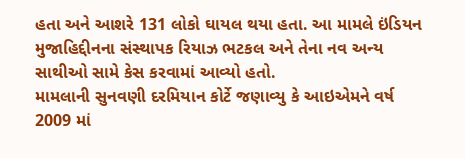હતા અને આશરે 131 લોકો ઘાયલ થયા હતા. આ મામલે ઇંડિયન મુજાહિદ્દીનના સંસ્થાપક રિયાઝ ભટકલ અને તેના નવ અન્ય સાથીઓ સામે કેસ કરવામાં આવ્યો હતો.
મામલાની સુનવણી દરમિયાન કોર્ટે જણાવ્યુ કે આઇએમને વર્ષ 2009 માં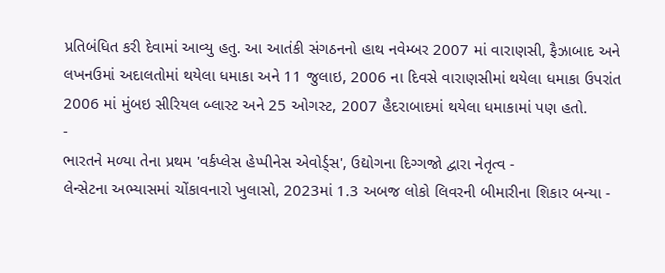પ્રતિબંધિત કરી દેવામાં આવ્યુ હતુ. આ આતંકી સંગઠનનો હાથ નવેમ્બર 2007 માં વારાણસી, ફૈઝાબાદ અને લખનઉમાં અદાલતોમાં થયેલા ધમાકા અને 11 જુલાઇ, 2006 ના દિવસે વારાણસીમાં થયેલા ધમાકા ઉપરાંત 2006 માં મુંબઇ સીરિયલ બ્લાસ્ટ અને 25 ઓગસ્ટ, 2007 હૈદરાબાદમાં થયેલા ધમાકામાં પણ હતો.
-
ભારતને મળ્યા તેના પ્રથમ 'વર્કપ્લેસ હેપ્પીનેસ એવોર્ડ્સ', ઉદ્યોગના દિગ્ગજો દ્વારા નેતૃત્વ -
લેન્સેટના અભ્યાસમાં ચોંકાવનારો ખુલાસો, 2023માં 1.3 અબજ લોકો લિવરની બીમારીના શિકાર બન્યા -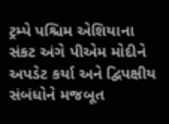ટ્રમ્પે પશ્ચિમ એશિયાના સંકટ અંગે પીએમ મોદીને અપડેટ કર્યા અને દ્વિપક્ષીય સંબંધોને મજબૂત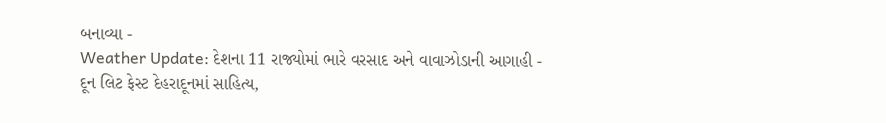બનાવ્યા -
Weather Update: દેશના 11 રાજ્યોમાં ભારે વરસાદ અને વાવાઝોડાની આગાહી -
દૂન લિટ ફેસ્ટ દેહરાદૂનમાં સાહિત્ય,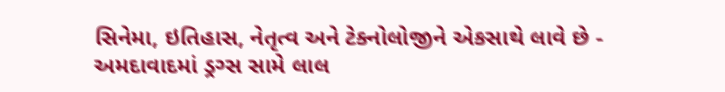સિનેમા, ઇતિહાસ, નેતૃત્વ અને ટેક્નોલોજીને એકસાથે લાવે છે -
અમદાવાદમાં ડ્રગ્સ સામે લાલ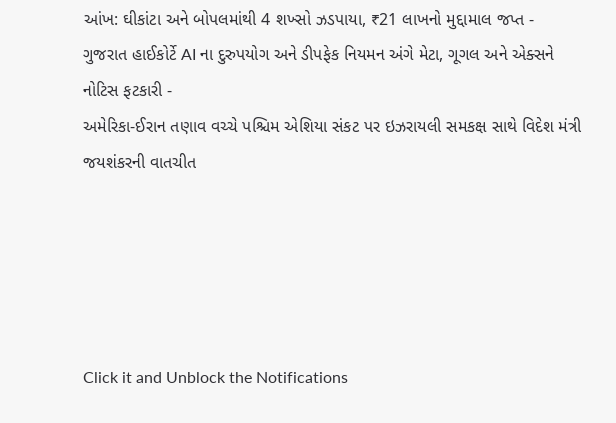આંખ: ઘીકાંટા અને બોપલમાંથી 4 શખ્સો ઝડપાયા, ₹21 લાખનો મુદ્દામાલ જપ્ત -
ગુજરાત હાઈકોર્ટે AI ના દુરુપયોગ અને ડીપફેક નિયમન અંગે મેટા, ગૂગલ અને એક્સને નોટિસ ફટકારી -
અમેરિકા-ઈરાન તણાવ વચ્ચે પશ્ચિમ એશિયા સંકટ પર ઇઝરાયલી સમકક્ષ સાથે વિદેશ મંત્રી જયશંકરની વાતચીત





Click it and Unblock the Notifications